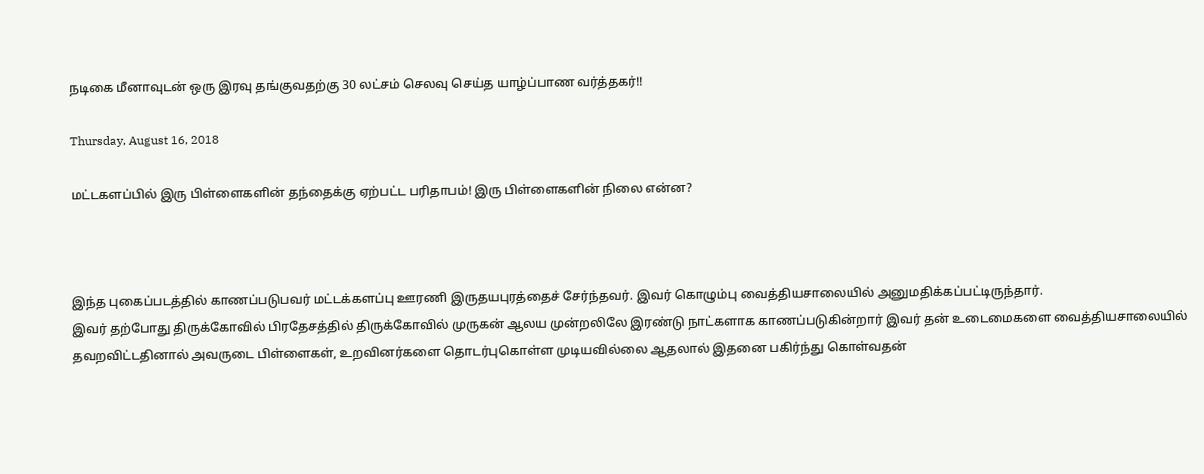நடிகை மீனாவுடன் ஒரு இரவு தங்குவதற்கு 30 லட்சம் செலவு செய்த யாழ்ப்பாண வர்த்தகர்!!

Thursday, August 16, 2018

மட்டகளப்பில் இரு பிள்ளைகளின் தந்தைக்கு ஏற்பட்ட பரிதாபம்! இரு பிள்ளைகளின் நிலை என்ன?



இந்த புகைப்படத்தில் காணப்படுபவர் மட்டக்களப்பு ஊரணி இருதயபுரத்தைச் சேர்ந்தவர். இவர் கொழும்பு வைத்தியசாலையில் அனுமதிக்கப்பட்டிருந்தார்.
இவர் தற்போது திருக்கோவில் பிரதேசத்தில் திருக்கோவில் முருகன் ஆலய முன்றலிலே இரண்டு நாட்களாக காணப்படுகின்றார் இவர் தன் உடைமைகளை வைத்தியசாலையில் தவறவிட்டதினால் அவருடை பிள்ளைகள், உறவினர்களை தொடர்புகொள்ள முடியவில்லை ஆதலால் இதனை பகிர்ந்து கொள்வதன்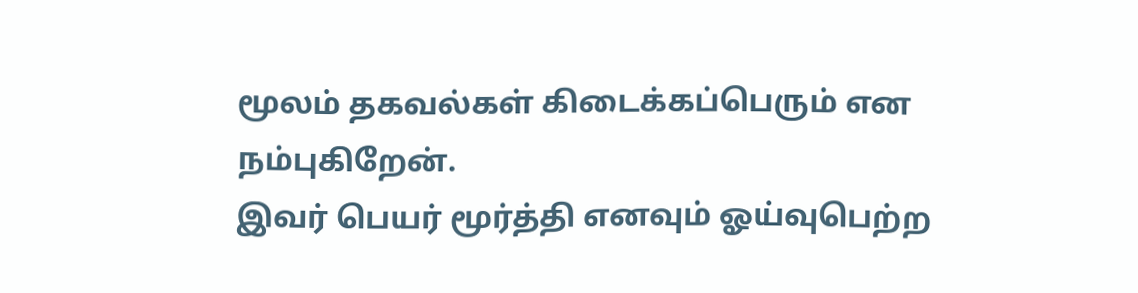மூலம் தகவல்கள் கிடைக்கப்பெரும் என நம்புகிறேன்.
இவர் பெயர் மூர்த்தி எனவும் ஓய்வுபெற்ற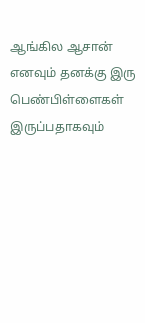ஆங்கில ஆசான் எனவும் தனக்கு இரு பெண்பிள்ளைகள் இருப்பதாகவும்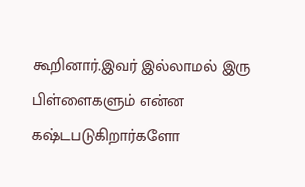கூறினார்.இவர் இல்லாமல் இரு பிள்ளைகளும் என்ன கஷ்டபடுகிறார்களோ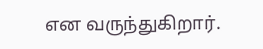என வருந்துகிறார்.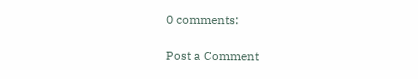0 comments:

Post a Comment